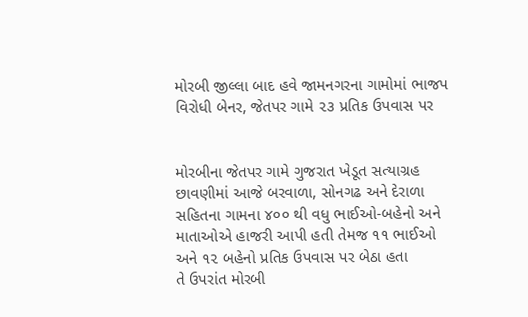મોરબી જીલ્લા બાદ હવે જામનગરના ગામોમાં ભાજપ વિરોધી બેનર, જેતપર ગામે ૨૩ પ્રતિક ઉપવાસ પર


મોરબીના જેતપર ગામે ગુજરાત ખેડૂત સત્યાગ્રહ છાવણીમાં આજે બરવાળા, સોનગઢ અને દેરાળા સહિતના ગામના ૪૦૦ થી વધુ ભાઈઓ-બહેનો અને માતાઓએ હાજરી આપી હતી તેમજ ૧૧ ભાઈઓ અને ૧૨ બહેનો પ્રતિક ઉપવાસ પર બેઠા હતા
તે ઉપરાંત મોરબી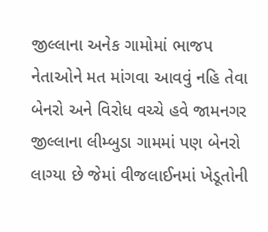જીલ્લાના અનેક ગામોમાં ભાજપ નેતાઓને મત માંગવા આવવું નહિ તેવા બેનરો અને વિરોધ વચ્ચે હવે જામનગર જીલ્લાના લીમ્બુડા ગામમાં પણ બેનરો લાગ્યા છે જેમાં વીજલાઈનમાં ખેડૂતોની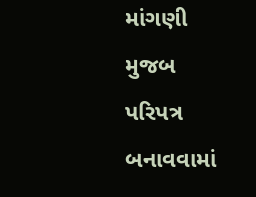માંગણી મુજબ પરિપત્ર બનાવવામાં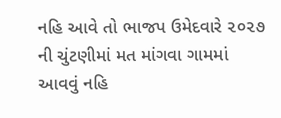નહિ આવે તો ભાજપ ઉમેદવારે ૨૦૨૭ ની ચુંટણીમાં મત માંગવા ગામમાં આવવું નહિ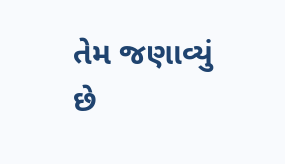તેમ જણાવ્યું છે